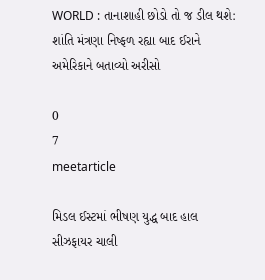WORLD : તાનાશાહી છોડો તો જ ડીલ થશે: શાંતિ મંત્રણા નિષ્ફળ રહ્યા બાદ ઈરાને અમેરિકાને બતાવ્યો અરીસો

0
7
meetarticle

મિડલ ઈસ્ટમાં ભીષણ યુદ્ધ બાદ હાલ સીઝફાયર ચાલી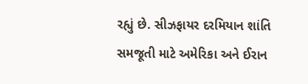રહ્યું છે. સીઝફાયર દરમિયાન શાંતિ સમજૂતી માટે અમેરિકા અને ઈરાન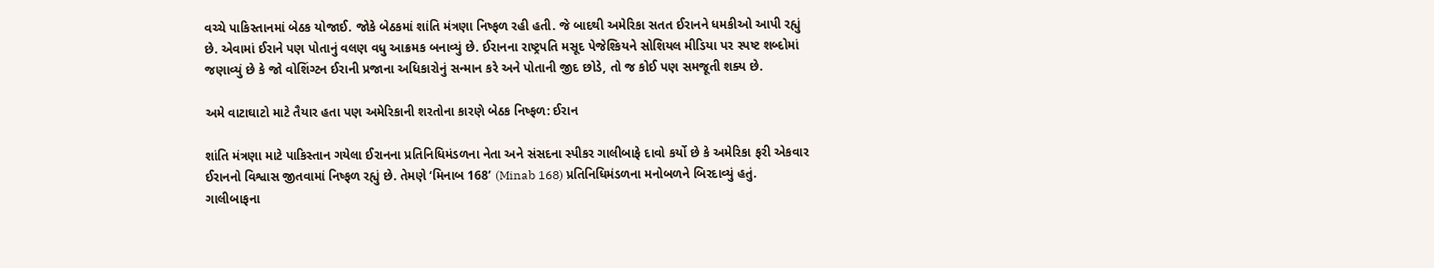વચ્ચે પાકિસ્તાનમાં બેઠક યોજાઈ. જોકે બેઠકમાં શાંતિ મંત્રણા નિષ્ફળ રહી હતી. જે બાદથી અમેરિકા સતત ઈરાનને ધમકીઓ આપી રહ્યું છે. એવામાં ઈરાને પણ પોતાનું વલણ વધુ આક્રમક બનાવ્યું છે. ઈરાનના રાષ્ટ્રપતિ મસૂદ પેજેશ્કિયને સોશિયલ મીડિયા પર સ્પષ્ટ શબ્દોમાં જણાવ્યું છે કે જો વોશિંગ્ટન ઈરાની પ્રજાના અધિકારોનું સન્માન કરે અને પોતાની જીદ છોડે, તો જ કોઈ પણ સમજૂતી શક્ય છે.

અમે વાટાઘાટો માટે તૈયાર હતા પણ અમેરિકાની શરતોના કારણે બેઠક નિષ્ફળ: ઈરાન

શાંતિ મંત્રણા માટે પાકિસ્તાન ગયેલા ઈરાનના પ્રતિનિધિમંડળના નેતા અને સંસદના સ્પીકર ગાલીબાફે દાવો કર્યો છે કે અમેરિકા ફરી એકવાર ઈરાનનો વિશ્વાસ જીતવામાં નિષ્ફળ રહ્યું છે. તેમણે ‘મિનાબ 168’ (Minab 168) પ્રતિનિધિમંડળના મનોબળને બિરદાવ્યું હતું. ગાલીબાફના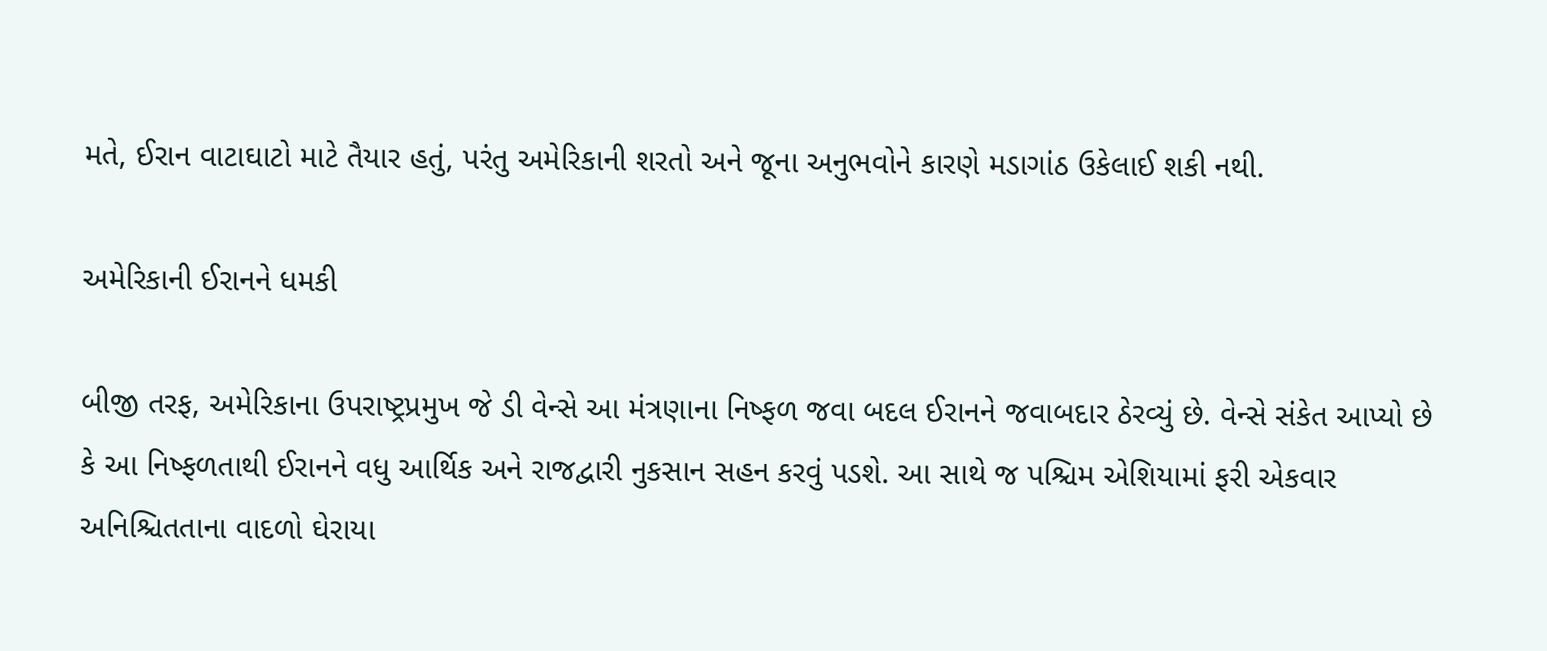મતે, ઈરાન વાટાઘાટો માટે તૈયાર હતું, પરંતુ અમેરિકાની શરતો અને જૂના અનુભવોને કારણે મડાગાંઠ ઉકેલાઈ શકી નથી.

અમેરિકાની ઈરાનને ધમકી

બીજી તરફ, અમેરિકાના ઉપરાષ્ટ્રપ્રમુખ જે ડી વેન્સે આ મંત્રણાના નિષ્ફળ જવા બદલ ઈરાનને જવાબદાર ઠેરવ્યું છે. વેન્સે સંકેત આપ્યો છે કે આ નિષ્ફળતાથી ઈરાનને વધુ આર્થિક અને રાજદ્વારી નુકસાન સહન કરવું પડશે. આ સાથે જ પશ્ચિમ એશિયામાં ફરી એકવાર અનિશ્ચિતતાના વાદળો ઘેરાયા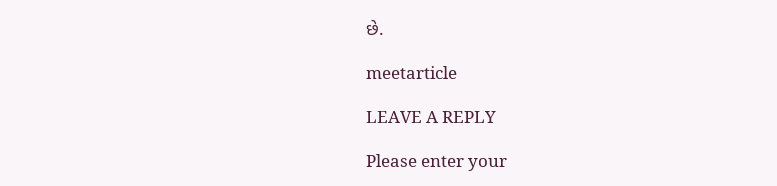છે.

meetarticle

LEAVE A REPLY

Please enter your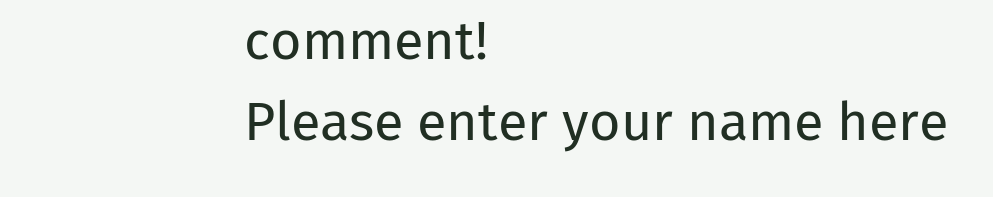comment!
Please enter your name here